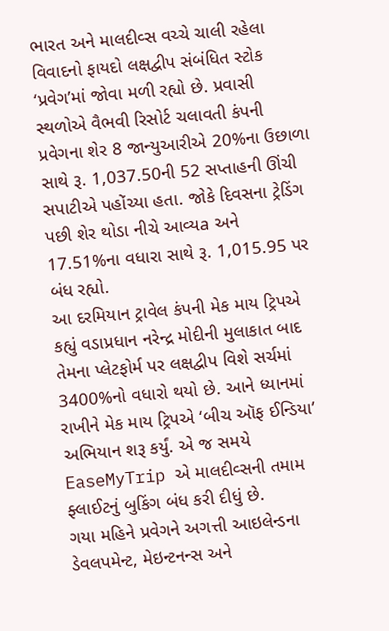ભારત અને માલદીવ્સ વચ્ચે ચાલી રહેલા વિવાદનો ફાયદો લક્ષદ્વીપ સંબંધિત સ્ટોક ‘પ્રવેગ’માં જોવા મળી રહ્યો છે. પ્રવાસી સ્થળોએ વૈભવી રિસોર્ટ ચલાવતી કંપની પ્રવેગના શેર 8 જાન્યુઆરીએ 20%ના ઉછાળા સાથે રૂ. 1,037.50ની 52 સપ્તાહની ઊંચી સપાટીએ પહોંચ્યા હતા. જોકે દિવસના ટ્રેડિંગ પછી શેર થોડા નીચે આવ્યa અને 17.51%ના વધારા સાથે રૂ. 1,015.95 પર બંધ રહ્યો.
આ દરમિયાન ટ્રાવેલ કંપની મેક માય ટ્રિપએ કહ્યું વડાપ્રધાન નરેન્દ્ર મોદીની મુલાકાત બાદ તેમના પ્લેટફોર્મ પર લક્ષદ્વીપ વિશે સર્ચમાં 3400%નો વધારો થયો છે. આને ધ્યાનમાં રાખીને મેક માય ટ્રિપએ ‘બીચ ઑફ ઈન્ડિયા’ અભિયાન શરૂ કર્યું. એ જ સમયે EaseMyTrip એ માલદીવ્સની તમામ ફ્લાઈટનું બુકિંગ બંધ કરી દીધું છે.
ગયા મહિને પ્રવેગને અગત્તી આઇલેન્ડના ડેવલપમેન્ટ, મેઇન્ટનન્સ અને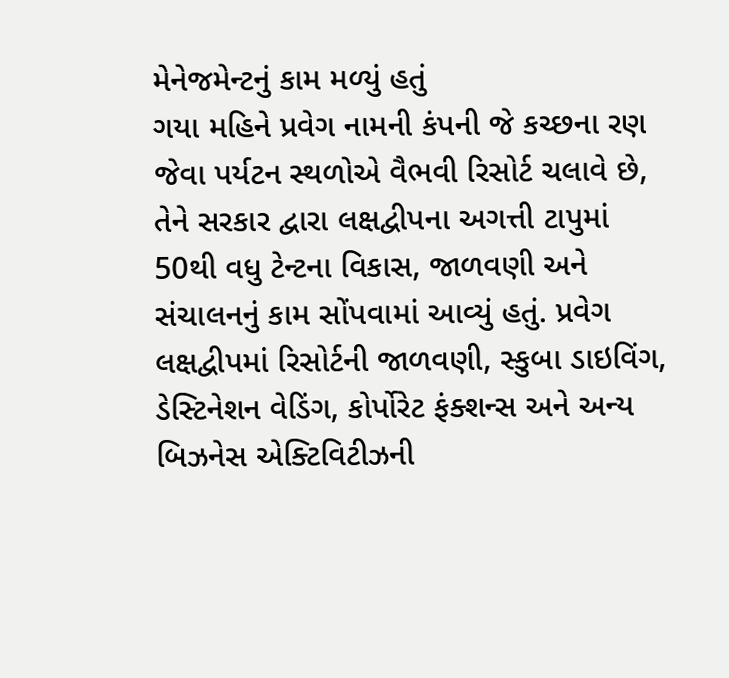મેનેજમેન્ટનું કામ મળ્યું હતું
ગયા મહિને પ્રવેગ નામની કંપની જે કચ્છના રણ જેવા પર્યટન સ્થળોએ વૈભવી રિસોર્ટ ચલાવે છે, તેને સરકાર દ્વારા લક્ષદ્વીપના અગત્તી ટાપુમાં 50થી વધુ ટેન્ટના વિકાસ, જાળવણી અને સંચાલનનું કામ સોંપવામાં આવ્યું હતું. પ્રવેગ લક્ષદ્વીપમાં રિસોર્ટની જાળવણી, સ્કુબા ડાઇવિંગ, ડેસ્ટિનેશન વેડિંગ, કોર્પોરેટ ફંક્શન્સ અને અન્ય બિઝનેસ એક્ટિવિટીઝની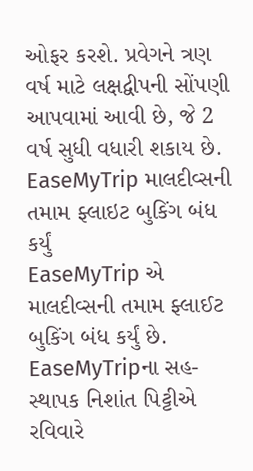ઓફર કરશે. પ્રવેગને ત્રણ વર્ષ માટે લક્ષદ્વીપની સોંપણી આપવામાં આવી છે, જે 2 વર્ષ સુધી વધારી શકાય છે.
EaseMyTrip માલદીવ્સની તમામ ફ્લાઇટ બુકિંગ બંધ કર્યું
EaseMyTrip એ માલદીવ્સની તમામ ફ્લાઈટ બુકિંગ બંધ કર્યું છે. EaseMyTripના સહ-સ્થાપક નિશાંત પિટ્ટીએ રવિવારે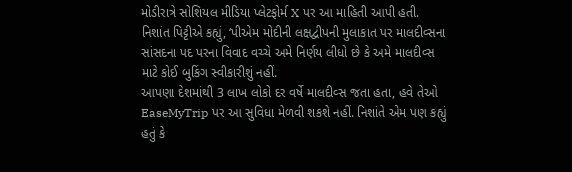મોડીરાત્રે સોશિયલ મીડિયા પ્લેટફોર્મ X પર આ માહિતી આપી હતી. નિશાંત પિટ્ટીએ કહ્યું, ‘પીએમ મોદીની લક્ષદ્વીપની મુલાકાત પર માલદીવ્સના સાંસદના પદ પરના વિવાદ વચ્ચે અમે નિર્ણય લીધો છે કે અમે માલદીવ્સ માટે કોઈ બુકિંગ સ્વીકારીશું નહીં.
આપણા દેશમાંથી 3 લાખ લોકો દર વર્ષે માલદીવ્સ જતા હતા, હવે તેઓ EaseMyTrip પર આ સુવિધા મેળવી શકશે નહીં. નિશાંતે એમ પણ કહ્યું હતું કે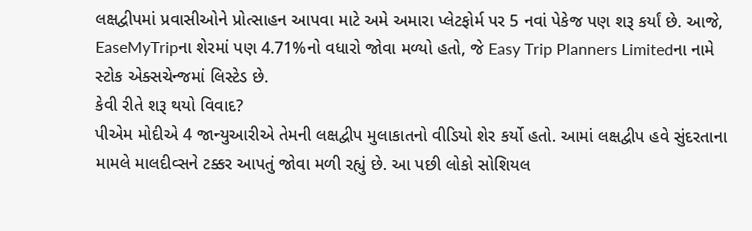લક્ષદ્વીપમાં પ્રવાસીઓને પ્રોત્સાહન આપવા માટે અમે અમારા પ્લેટફોર્મ પર 5 નવાં પેકેજ પણ શરૂ કર્યાં છે. આજે, EaseMyTripના શેરમાં પણ 4.71%નો વધારો જોવા મળ્યો હતો, જે Easy Trip Planners Limitedના નામે સ્ટોક એક્સચેન્જમાં લિસ્ટેડ છે.
કેવી રીતે શરૂ થયો વિવાદ?
પીએમ મોદીએ 4 જાન્યુઆરીએ તેમની લક્ષદ્વીપ મુલાકાતનો વીડિયો શેર કર્યો હતો. આમાં લક્ષદ્વીપ હવે સુંદરતાના મામલે માલદીવ્સને ટક્કર આપતું જોવા મળી રહ્યું છે. આ પછી લોકો સોશિયલ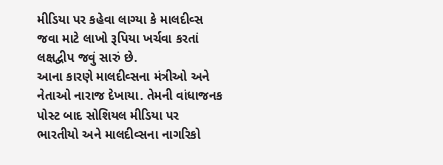મીડિયા પર કહેવા લાગ્યા કે માલદીવ્સ જવા માટે લાખો રૂપિયા ખર્ચવા કરતાં લક્ષદ્વીપ જવું સારું છે.
આના કારણે માલદીવ્સના મંત્રીઓ અને નેતાઓ નારાજ દેખાયા. તેમની વાંધાજનક પોસ્ટ બાદ સોશિયલ મીડિયા પર ભારતીયો અને માલદીવ્સના નાગરિકો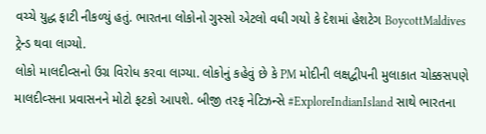વચ્ચે યુદ્ધ ફાટી નીકળ્યું હતું. ભારતના લોકોનો ગુસ્સો એટલો વધી ગયો કે દેશમાં હેશટેગ BoycottMaldives ટ્રેન્ડ થવા લાગ્યો.
લોકો માલદીવ્સનો ઉગ્ર વિરોધ કરવા લાગ્યા. લોકોનું કહેવું છે કે PM મોદીની લક્ષદ્વીપની મુલાકાત ચોક્કસપણે માલદીવ્સના પ્રવાસનને મોટો ફટકો આપશે. બીજી તરફ નેટિઝન્સે #ExploreIndianIsland સાથે ભારતના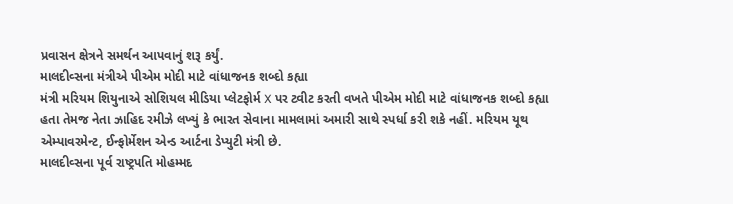પ્રવાસન ક્ષેત્રને સમર્થન આપવાનું શરૂ કર્યું.
માલદીવ્સના મંત્રીએ પીએમ મોદી માટે વાંધાજનક શબ્દો કહ્યા
મંત્રી મરિયમ શિયુનાએ સોશિયલ મીડિયા પ્લેટફોર્મ X પર ટ્વીટ કરતી વખતે પીએમ મોદી માટે વાંધાજનક શબ્દો કહ્યા હતા તેમજ નેતા ઝાહિદ રમીઝે લખ્યું કે ભારત સેવાના મામલામાં અમારી સાથે સ્પર્ધા કરી શકે નહીં. મરિયમ યૂથ એમ્પાવરમેન્ટ, ઈન્ફોર્મેશન એન્ડ આર્ટના ડેપ્યુટી મંત્રી છે.
માલદીવ્સના પૂર્વ રાષ્ટ્રપતિ મોહમ્મદ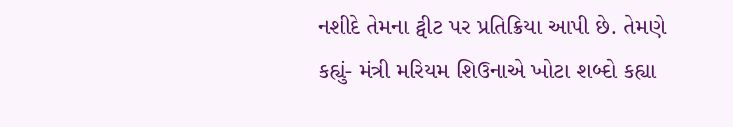નશીદે તેમના ટ્વીટ પર પ્રતિક્રિયા આપી છે. તેમણે કહ્યું- મંત્રી મરિયમ શિઉનાએ ખોટા શબ્દો કહ્યા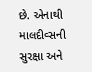છે. એનાથી માલદીવ્સની સુરક્ષા અને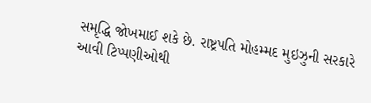સમૃદ્ધિ જોખમાઈ શકે છે. રાષ્ટ્રપતિ મોહમ્મદ મુઇઝુની સરકારે આવી ટિપ્પણીઓથી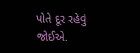પોતે દૂર રહેવું જોઈએ.